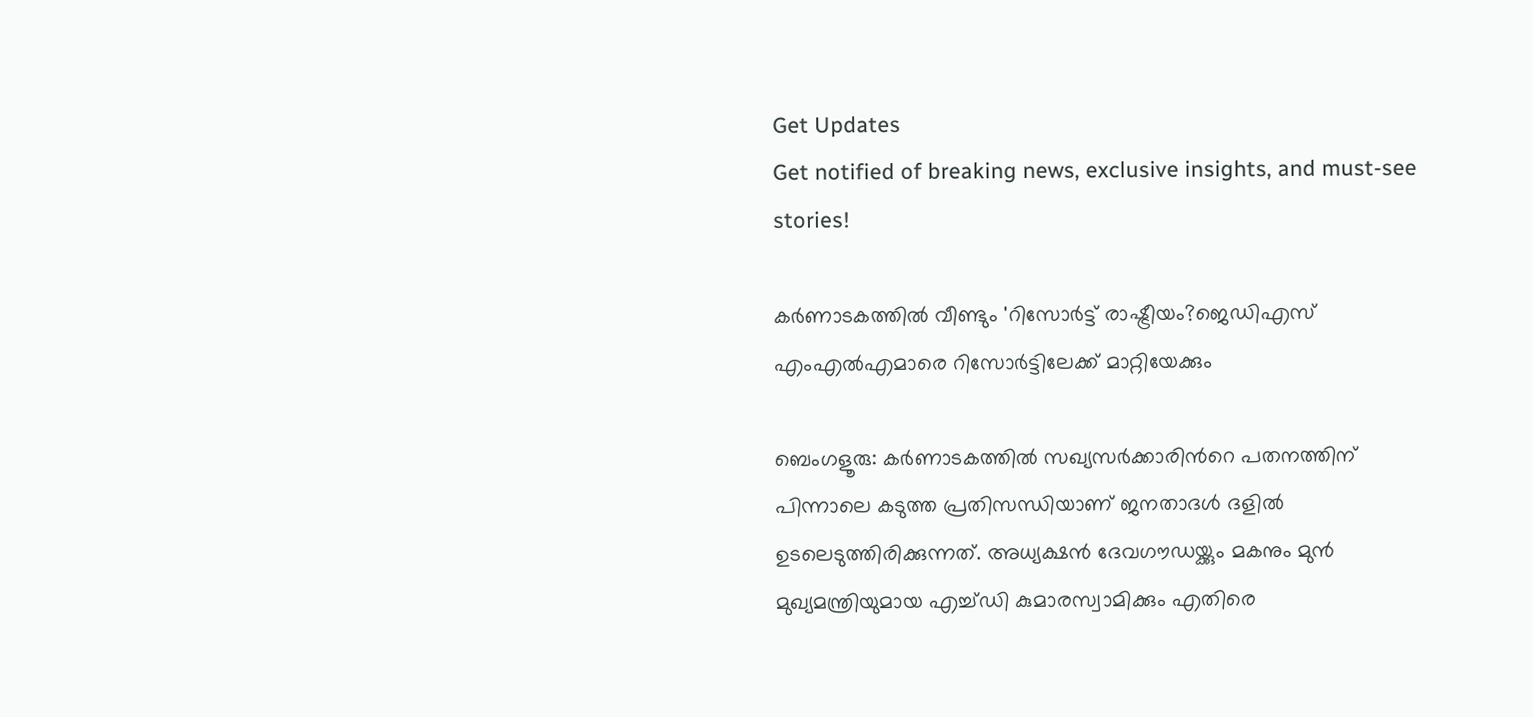Get Updates
Get notified of breaking news, exclusive insights, and must-see stories!

കര്‍ണാടകത്തില്‍ വീണ്ടും 'റിസോര്‍ട്ട് രാഷ്ട്രീയം?ജെഡിഎസ് എംഎല്‍എമാരെ റിസോര്‍ട്ടിലേക്ക് മാറ്റിയേക്കും

ബെംഗളൂരു: കര്‍ണാടകത്തില്‍ സഖ്യസര്‍ക്കാരിന്‍റെ പതനത്തിന് പിന്നാലെ കടുത്ത പ്രതിസന്ധിയാണ് ജനതാദള്‍ ദളില്‍ ഉടലെടുത്തിരിക്കുന്നത്. അധ്യക്ഷന്‍ ദേവഗൗഡയ്ക്കും മകനും മുന്‍ മുഖ്യമന്ത്രിയുമായ എച്ച്ഡി കുമാരസ്വാമിക്കും എതിരെ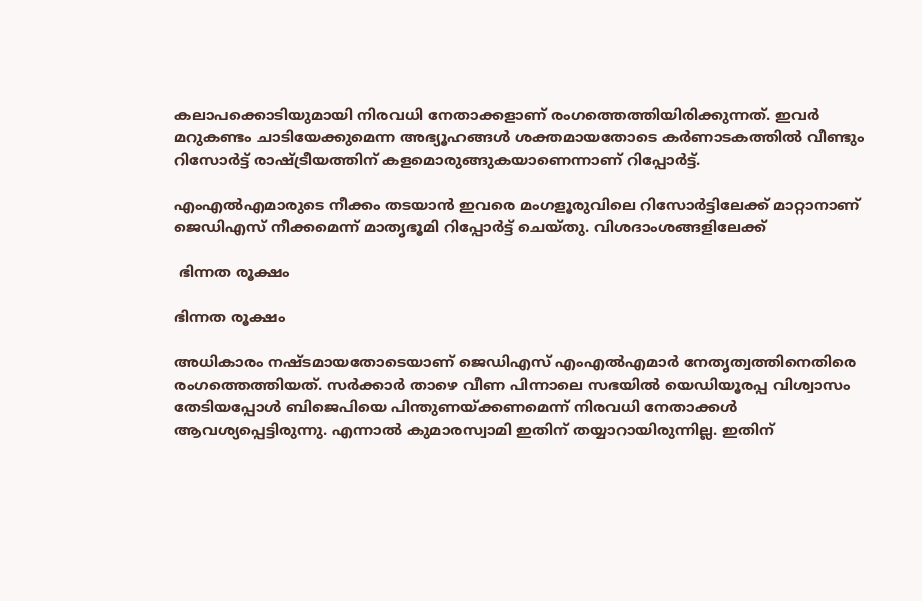കലാപക്കൊടിയുമായി നിരവധി നേതാക്കളാണ് രംഗത്തെത്തിയിരിക്കുന്നത്. ഇവര്‍ മറുകണ്ടം ചാടിയേക്കുമെന്ന അഭ്യൂഹങ്ങള്‍ ശക്തമായതോടെ കര്‍ണാടകത്തില്‍ വീണ്ടും റിസോര്‍ട്ട് രാഷ്ട്രീയത്തിന് കളമൊരുങ്ങുകയാണെന്നാണ് റിപ്പോര്‍ട്ട്.

എംഎല്‍എമാരുടെ നീക്കം തടയാന്‍ ഇവരെ മംഗളൂരുവിലെ റിസോര്‍ട്ടിലേക്ക് മാറ്റാനാണ് ജെഡിഎസ് നീക്കമെന്ന് മാതൃഭൂമി റിപ്പോര്‍ട്ട് ചെയ്തു. വിശദാംശങ്ങളിലേക്ക്

 ഭിന്നത രൂക്ഷം

ഭിന്നത രൂക്ഷം

അധികാരം നഷ്ടമായതോടെയാണ് ജെഡിഎസ് എംഎല്‍എമാര്‍ നേതൃത്വത്തിനെതിരെ രംഗത്തെത്തിയത്. സര്‍ക്കാര്‍ താഴെ വീണ പിന്നാലെ സഭയില്‍ യെഡിയൂരപ്പ വിശ്വാസം തേടിയപ്പോള്‍ ബിജെപിയെ പിന്തുണയ്ക്കണമെന്ന് നിരവധി നേതാക്കള്‍ ആവശ്യപ്പെട്ടിരുന്നു. എന്നാല്‍ കുമാരസ്വാമി ഇതിന് തയ്യാറായിരുന്നില്ല. ഇതിന്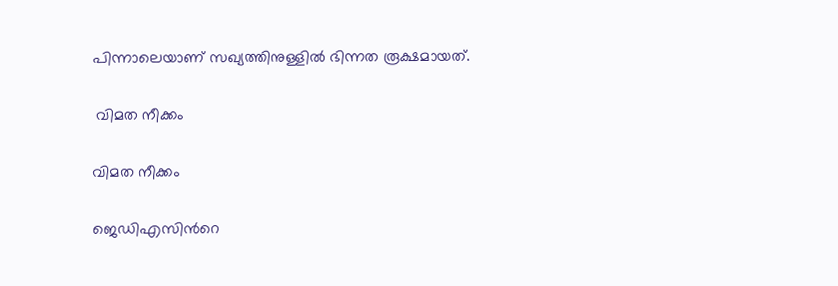പിന്നാലെയാണ് സഖ്യത്തിനുള്ളില്‍ ഭിന്നത രൂക്ഷമായത്.

 വിമത നീക്കം

വിമത നീക്കം

ജെഡിഎസിന്‍റെ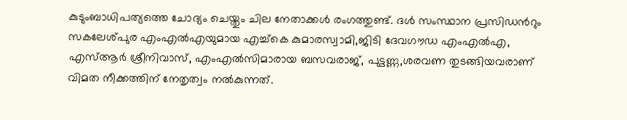കുടുംബാധിപത്യത്തെ ചോദ്യം ചെയ്തും ചില നേതാക്കള്‍ രംഗത്തുണ്ട്. ദള്‍ സംസ്ഥാന പ്രസിഡന്‍റും സകലേശ്പുര എംഎല്‍എയുമായ എച്ച്കെ കുമാരസ്വാമി,ജിടി ദേവഗൗഡ എംഎല്‍എ, എസ്ആര്‍ ശ്രീനിവാസ്, എംഎല്‍സിമാരായ ബസവരാജ്, പുട്ടണ്ണ,ശരവണ തുടങ്ങിയവരാണ് വിമത നീക്കത്തിന് നേതൃത്വം നല്‍കുന്നത്.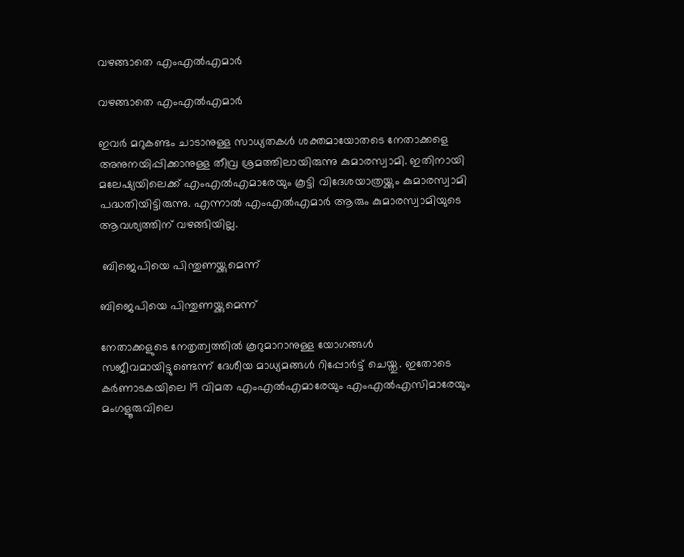വഴങ്ങാതെ എംഎല്‍എമാര്‍

വഴങ്ങാതെ എംഎല്‍എമാര്‍

ഇവര്‍ മറുകണ്ടം ചാടാനുള്ള സാധ്യതകള്‍ ശക്തമായോതടെ നേതാക്കളെ അനുനയിപ്പിക്കാനുള്ള തീവ്ര ശ്രമത്തിലായിരുന്നു കുമാരസ്വാമി. ഇതിനായി മലേഷ്യയിലെക്ക് എംഎല്‍എമാരേയും കൂട്ടി വിദേശയാത്രയ്ക്കും കുമാരസ്വാമി പദ്ധതിയിട്ടിരുന്നു. എന്നാല്‍ എംഎല്‍എമാര്‍ ആരും കുമാരസ്വാമിയുടെ ആവശ്യത്തിന് വഴങ്ങിയില്ല.

 ബിജെപിയെ പിന്തുണയ്ക്കുമെന്ന്

ബിജെപിയെ പിന്തുണയ്ക്കുമെന്ന്

നേതാക്കളുടെ നേതൃത്വത്തില്‍ കൂറുമാറാനുള്ള യോഗങ്ങള്‍ സജീവമായിട്ടുണ്ടെന്ന് ദേശീയ മാധ്യമങ്ങള്‍ റിപ്പോര്‍ട്ട് ചെയ്തു. ഇതോടെ കര്‍ണാടകയിലെ 19 വിമത എംഎല്‍എമാരേയും എംഎല്‍എസിമാരേയും മംഗളൂരുവിലെ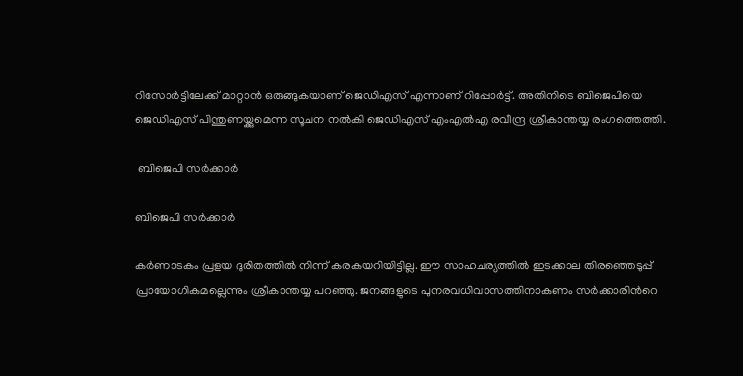റിസോര്‍ട്ടിലേക്ക് മാറ്റാന്‍ ഒരുങ്ങുകയാണ് ജെഡിഎസ് എന്നാണ് റിപ്പോര്‍ട്ട്. അതിനിടെ ബിജെപിയെ ജെഡിഎസ് പിന്തുണയ്ക്കുമെന്ന സൂചന നല്‍കി ജെഡിഎസ് എംഎല്‍എ രവീന്ദ്ര ശ്രീകാന്തയ്യ രംഗത്തെത്തി.

 ബിജെപി സര്‍ക്കാര്‍

ബിജെപി സര്‍ക്കാര്‍

കര്‍ണാടകം പ്രളയ ദുരിതത്തില്‍ നിന്ന് കരകയറിയിട്ടില്ല. ഈ സാഹചര്യത്തില്‍ ഇടക്കാല തിരഞ്ഞെടുപ്പ് പ്രായോഗികമല്ലെന്നും ശ്രീകാന്തയ്യ പറഞ്ഞു. ജനങ്ങളുടെ പുനരവധിവാസത്തിനാകണം സര്‍ക്കാരിന്‍റെ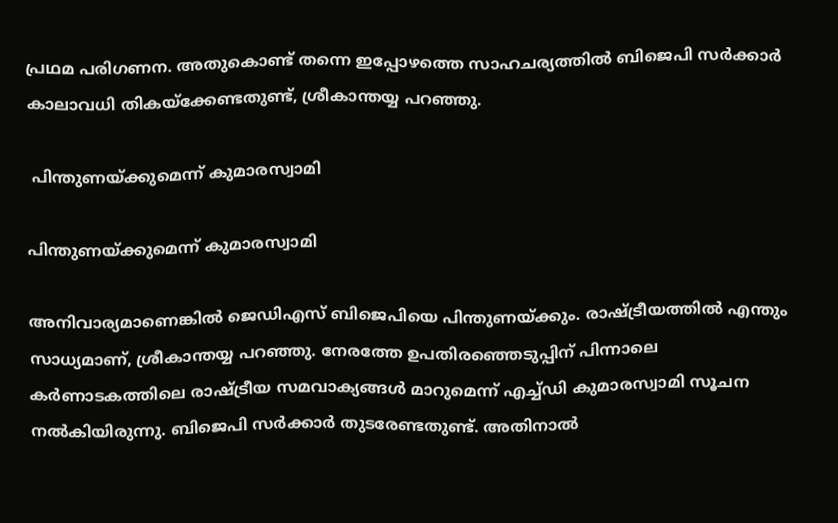പ്രഥമ പരിഗണന. അതുകൊണ്ട് തന്നെ ഇപ്പോഴത്തെ സാഹചര്യത്തില്‍ ബിജെപി സര്‍ക്കാര്‍ കാലാവധി തികയ്ക്കേണ്ടതുണ്ട്, ശ്രീകാന്തയ്യ പറഞ്ഞു.

 പിന്തുണയ്ക്കുമെന്ന് കുമാരസ്വാമി

പിന്തുണയ്ക്കുമെന്ന് കുമാരസ്വാമി

അനിവാര്യമാണെങ്കില്‍ ജെഡിഎസ് ബിജെപിയെ പിന്തുണയ്ക്കും. രാഷ്ട്രീയത്തില്‍ എന്തും സാധ്യമാണ്, ശ്രീകാന്തയ്യ പറഞ്ഞു. നേരത്തേ ഉപതിരഞ്ഞെടുപ്പിന് പിന്നാലെ കര്‍ണാടകത്തിലെ രാഷ്ട്രീയ സമവാക്യങ്ങള്‍ മാറുമെന്ന് എച്ച്ഡി കുമാരസ്വാമി സൂചന നല്‍കിയിരുന്നു. ബിജെപി സര്‍ക്കാര്‍ തുടരേണ്ടതുണ്ട്. അതിനാല്‍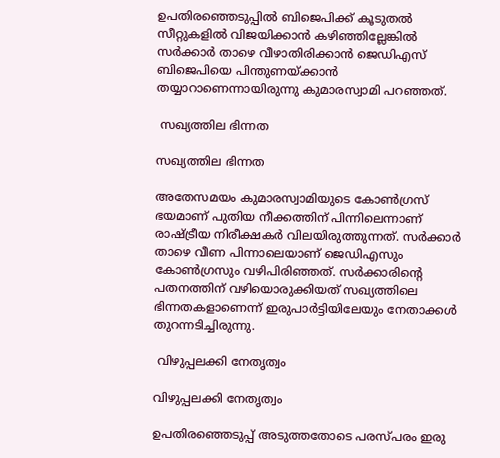ഉപതിരഞ്ഞെടുപ്പില്‍ ബിജെപിക്ക് കൂടുതല്‍ സീറ്റുകളില്‍ വിജയിക്കാന്‍ കഴിഞ്ഞില്ലേങ്കില്‍ സര്‍ക്കാര്‍ താഴെ വീഴാതിരിക്കാന്‍ ജെഡിഎസ് ബിജെപിയെ പിന്തുണയ്ക്കാന്‍ തയ്യാറാണെന്നായിരുന്നു കുമാരസ്വാമി പറഞ്ഞത്.

 സഖ്യത്തില ഭിന്നത

സഖ്യത്തില ഭിന്നത

അതേസമയം കുമാരസ്വാമിയുടെ കോണ്‍ഗ്രസ് ഭയമാണ് പുതിയ നീക്കത്തിന് പിന്നിലെന്നാണ് രാഷ്ട്രീയ നിരീക്ഷകര്‍ വിലയിരുത്തുന്നത്. സര്‍ക്കാര്‍ താഴെ വീണ പിന്നാലെയാണ് ജെഡിഎസും കോണ്‍ഗ്രസും വഴിപിരിഞ്ഞത്. സര്‍ക്കാരിന്‍റെ പതനത്തിന് വഴിയൊരുക്കിയത് സഖ്യത്തിലെ ഭിന്നതകളാണെന്ന് ഇരുപാര്‍ട്ടിയിലേയും നേതാക്കള്‍ തുറന്നടിച്ചിരുന്നു.

 വിഴുപ്പലക്കി നേതൃത്വം

വിഴുപ്പലക്കി നേതൃത്വം

ഉപതിരഞ്ഞെടുപ്പ് അടുത്തതോടെ പരസ്പരം ഇരു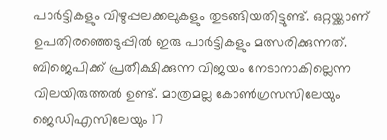പാര്‍ട്ടികളും വിഴുപ്പലക്കലുകളും തുടങ്ങിയതിട്ടുണ്ട്. ഒറ്റയ്ക്കാണ് ഉപതിരഞ്ഞെടുപ്പില്‍ ഇരു പാര്‍ട്ടികളും മത്സരിക്കുന്നത്. ബിജെപിക്ക് പ്രതീക്ഷിക്കുന്ന വിജയം നേടാനാകില്ലെന്ന വിലയിരുത്തല്‍ ഉണ്ട്. മാത്രമല്ല കോണ്‍ഗ്രസസിലേയും ജെഡിഎസിലേയും 17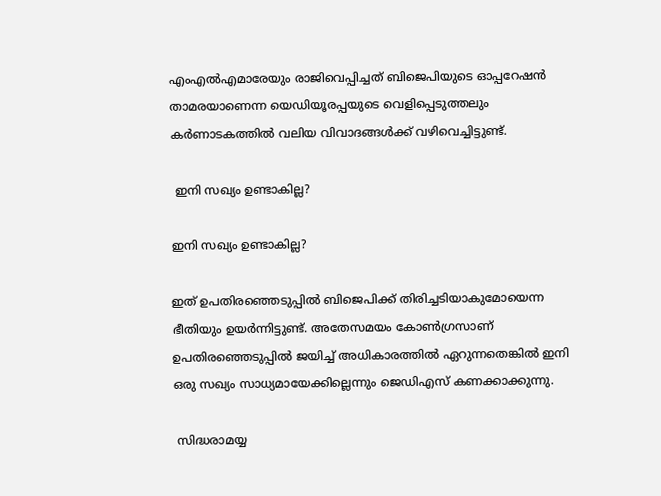എംഎല്‍എമാരേയും രാജിവെപ്പിച്ചത് ബിജെപിയുടെ ഓപ്പറേഷന്‍ താമരയാണെന്ന യെഡിയൂരപ്പയുടെ വെളിപ്പെടുത്തലും കര്‍ണാടകത്തില്‍ വലിയ വിവാദങ്ങള്‍ക്ക് വഴിവെച്ചിട്ടുണ്ട്.

 ഇനി സഖ്യം ഉണ്ടാകില്ല?

ഇനി സഖ്യം ഉണ്ടാകില്ല?

ഇത് ഉപതിരഞ്ഞെടുപ്പില്‍ ബിജെപിക്ക് തിരിച്ചടിയാകുമോയെന്ന ഭീതിയും ഉയര്‍ന്നിട്ടുണ്ട്. അതേസമയം കോണ്‍ഗ്രസാണ് ഉപതിരഞ്ഞെടുപ്പില്‍ ജയിച്ച് അധികാരത്തില്‍ ഏറുന്നതെങ്കില്‍ ഇനി ഒരു സഖ്യം സാധ്യമായേക്കില്ലെന്നും ജെഡിഎസ് കണക്കാക്കുന്നു.

 സിദ്ധരാമയ്യ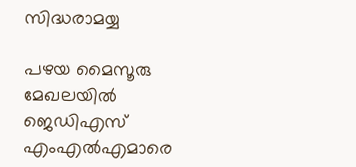സിദ്ധരാമയ്യ

പഴയ മൈസൂരു മേഖലയില്‍ ജെഡിഎസ് എംഎല്‍എമാരെ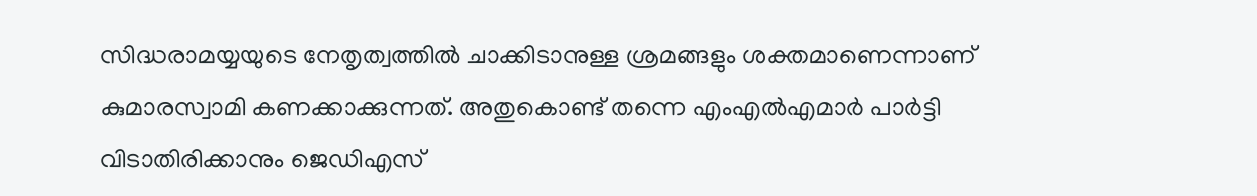സിദ്ധരാമയ്യയുടെ നേതൃത്വത്തില്‍ ചാക്കിടാനുള്ള ശ്രമങ്ങളും ശക്തമാണെന്നാണ് കുമാരസ്വാമി കണക്കാക്കുന്നത്. അതുകൊണ്ട് തന്നെ എംഎല്‍എമാര്‍ പാര്‍ട്ടി വിടാതിരിക്കാനും ജെഡിഎസ്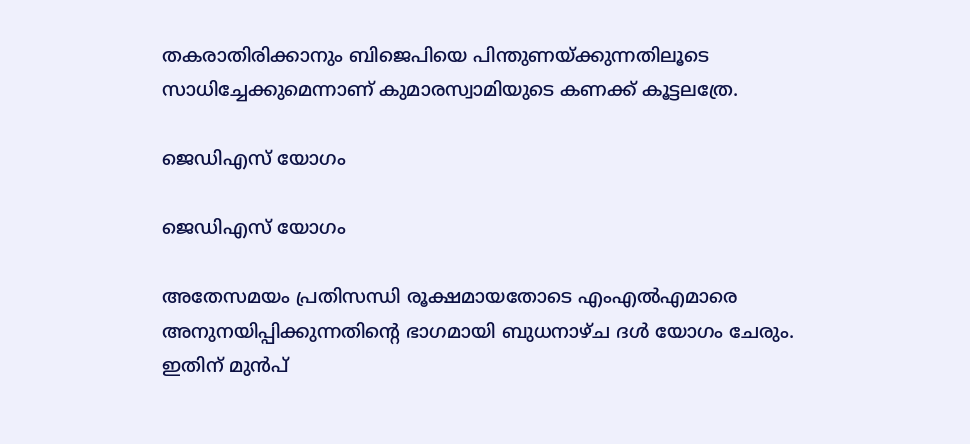തകരാതിരിക്കാനും ബിജെപിയെ പിന്തുണയ്ക്കുന്നതിലൂടെ സാധിച്ചേക്കുമെന്നാണ് കുമാരസ്വാമിയുടെ കണക്ക് കൂട്ടലത്രേ.

ജെഡിഎസ് യോഗം

ജെഡിഎസ് യോഗം

അതേസമയം പ്രതിസന്ധി രൂക്ഷമായതോടെ എംഎല്‍എമാരെ അനുനയിപ്പിക്കുന്നതിന്‍റെ ഭാഗമായി ബുധനാഴ്ച ദള്‍ യോഗം ചേരും. ഇതിന് മുന്‍പ്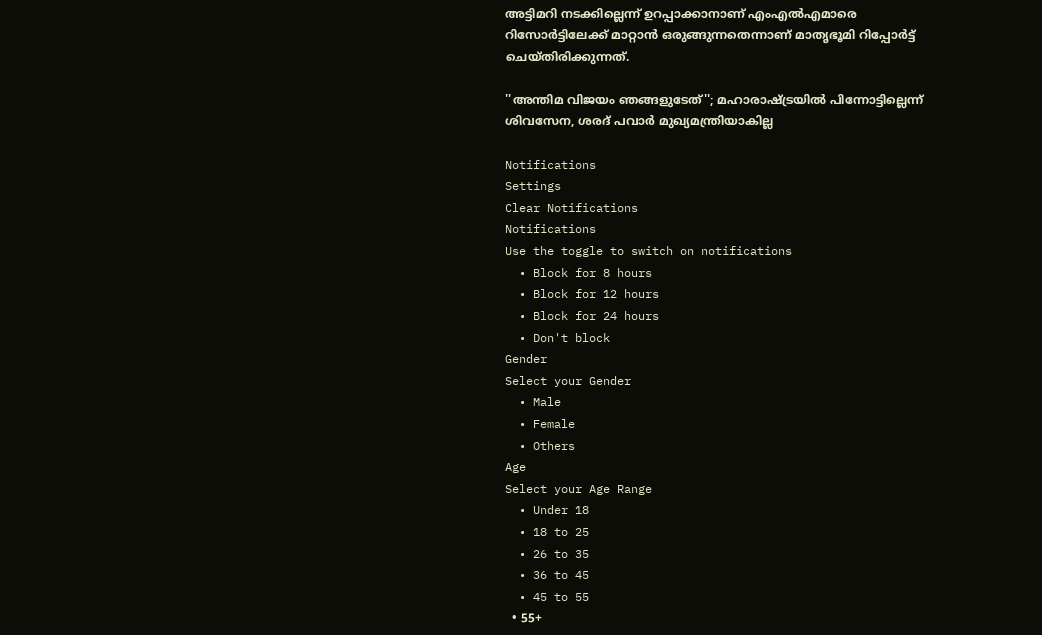അട്ടിമറി നടക്കില്ലെന്ന് ഉറപ്പാക്കാനാണ് എംഎല്‍എമാരെ റിസോര്‍ട്ടിലേക്ക് മാറ്റാന്‍ ഒരുങ്ങുന്നതെന്നാണ് മാതൃഭൂമി റിപ്പോര്‍ട്ട് ചെയ്തിരിക്കുന്നത്.

''അന്തിമ വിജയം ഞങ്ങളുടേത്''; മഹാരാഷ്ട്രയിൽ പിന്നോട്ടില്ലെന്ന് ശിവസേന, ശരദ് പവാർ മുഖ്യമന്ത്രിയാകില്ല

Notifications
Settings
Clear Notifications
Notifications
Use the toggle to switch on notifications
  • Block for 8 hours
  • Block for 12 hours
  • Block for 24 hours
  • Don't block
Gender
Select your Gender
  • Male
  • Female
  • Others
Age
Select your Age Range
  • Under 18
  • 18 to 25
  • 26 to 35
  • 36 to 45
  • 45 to 55
  • 55+